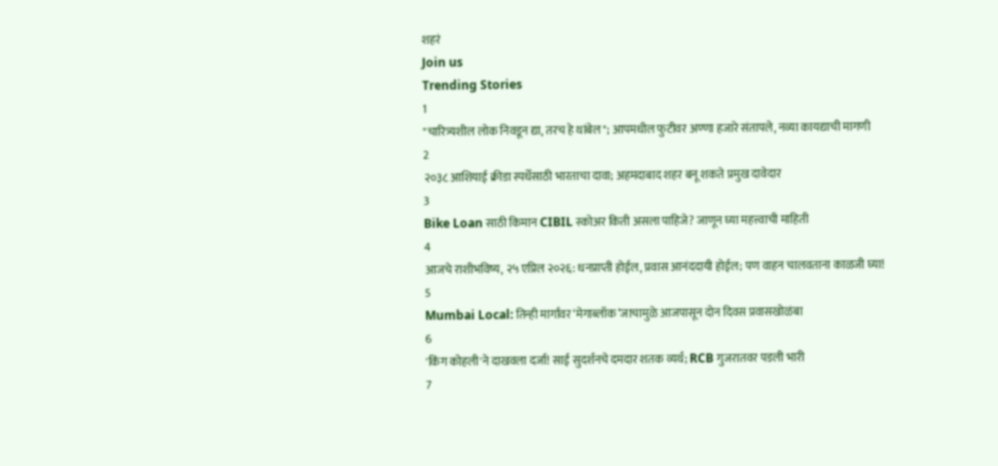शहरं
Join us
Trending Stories
1
"चारित्र्यशील लोक निवडून द्या, तरच हे थांबेल"; आपमधील फुटीवर अण्णा हजारे संतापले, नव्या कायद्याची मागणी
2
२०३८ आशियाई क्रीडा स्पर्धेसाठी भारताचा दावा; अहमदाबाद शहर बनू शकते प्रमुख दावेदार
3
Bike Loan साठी किमान CIBIL स्कोअर किती असला पाहिजे? जाणून घ्या महत्त्वाची माहिती
4
आजचे राशीभविष्य, २५ एप्रिल २०२६: धनप्राप्ती होईल, प्रवास आनंददायी होईल; पण वाहन चालवताना काळजी घ्या!
5
Mumbai Local: तिन्ही मार्गांवर ‘मेगाब्लॉक’जाचामुळे आजपासून दोन दिवस प्रवासखोळंबा
6
'किंग कोहली'ने दाखवला दर्जा! साई सुदर्शनचे दमदार शतक व्यर्थ; RCB गुजरातवर पडली भारी
7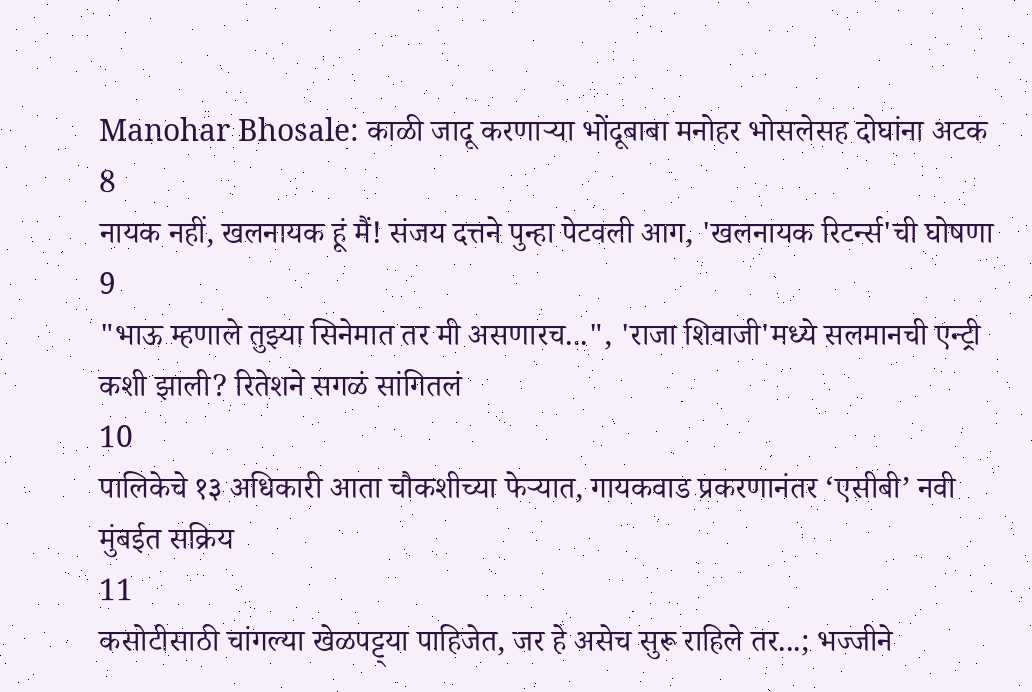Manohar Bhosale: काळी जादू करणाऱ्या भोंदूबाबा मनोहर भोसलेसह दोघांना अटक
8
नायक नहीं, खलनायक हूं मैं! संजय दत्तने पुन्हा पेटवली आग, 'खलनायक रिटर्न्स'ची घोषणा
9
"भाऊ म्हणाले तुझ्या सिनेमात तर मी असणारच...", 'राजा शिवाजी'मध्ये सलमानची एन्ट्री कशी झाली? रितेशने सगळं सांगितलं
10
पालिकेचे १३ अधिकारी आता चौकशीच्या फेऱ्यात, गायकवाड प्रकरणानंतर ‘एसीबी’ नवी मुंबईत सक्रिय
11
कसोटीसाठी चांगल्या खेळपट्ट्या पाहिजेत, जर हे असेच सुरू राहिले तर...; भज्जीने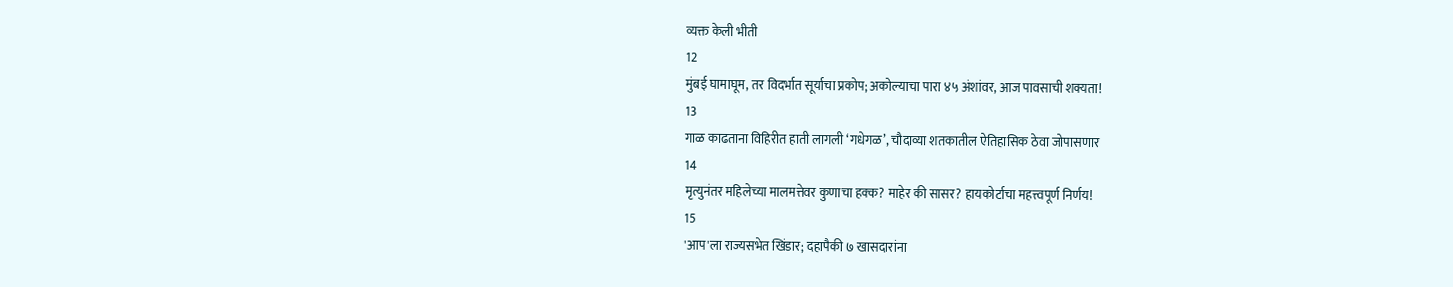व्यक्त केली भीती
12
मुंबई घामाघूम, तर विदर्भात सूर्याचा प्रकोप; अकोल्याचा पारा ४५ अंशांवर, आज पावसाची शक्यता!
13
गाळ काढताना विहिरीत हाती लागली ‘गधेगळ’, चौदाव्या शतकातील ऐतिहासिक ठेवा जोपासणार
14
मृत्युनंतर महिलेच्या मालमत्तेवर कुणाचा हक्क? माहेर की सासर? हायकोर्टाचा महत्त्वपूर्ण निर्णय!
15
'आप'ला राज्यसभेत खिंडार; दहापैकी ७ खासदारांना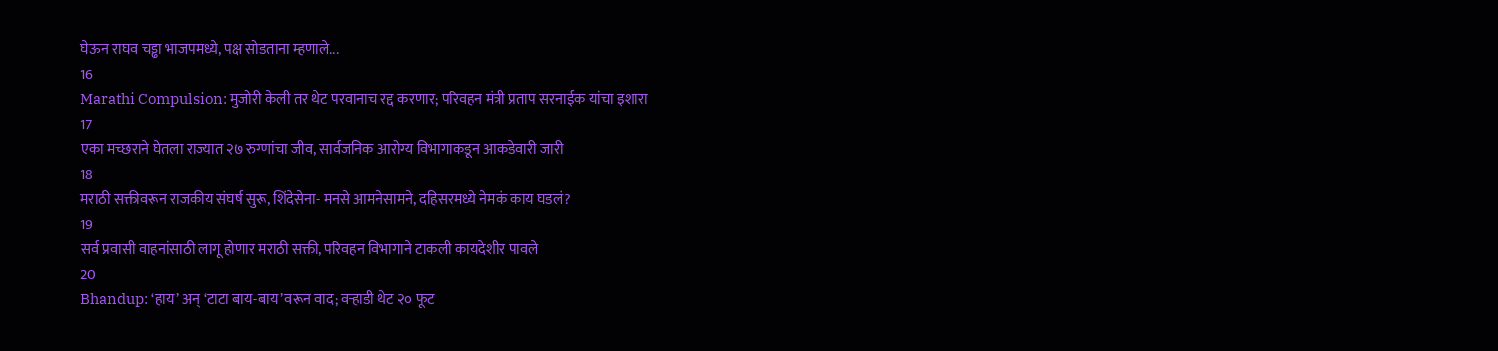घेऊन राघव चड्ढा भाजपमध्ये, पक्ष सोडताना म्हणाले...
16
Marathi Compulsion: मुजोरी केली तर थेट परवानाच रद्द करणार; परिवहन मंत्री प्रताप सरनाईक यांचा इशारा
17
एका मच्छराने घेतला राज्यात २७ रुग्णांचा जीव, सार्वजनिक आरोग्य विभागाकडून आकडेवारी जारी
18
मराठी सक्तीवरून राजकीय संघर्ष सुरू, शिंदेसेना- मनसे आमनेसामने, दहिसरमध्ये नेमकं काय घडलं?
19
सर्व प्रवासी वाहनांसाठी लागू होणार मराठी सक्ती, परिवहन विभागाने टाकली कायदेशीर पावले
20
Bhandup: ‘हाय’ अन् ‘टाटा बाय-बाय’वरून वाद; वऱ्हाडी थेट २० फूट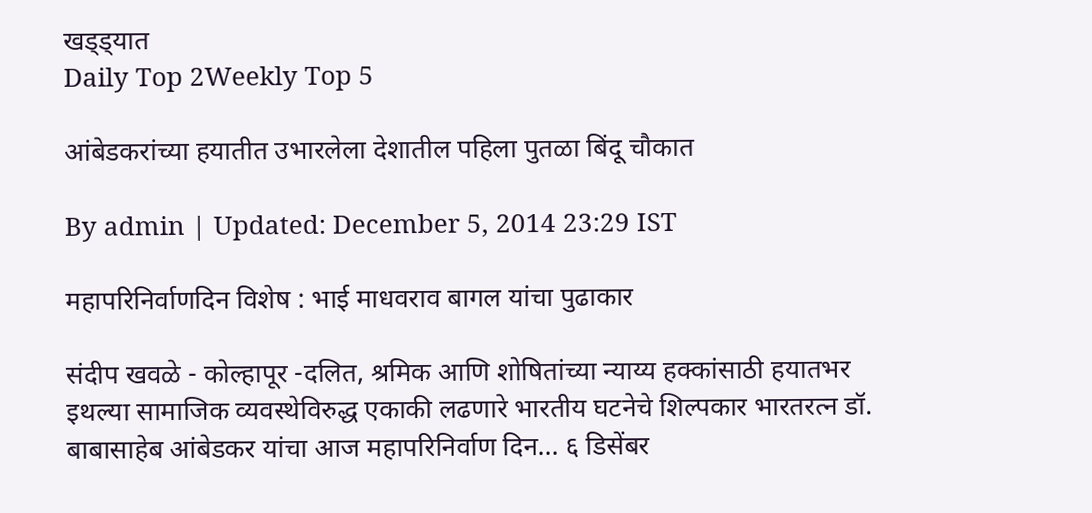खड्ड्यात
Daily Top 2Weekly Top 5

आंबेडकरांच्या हयातीत उभारलेला देशातील पहिला पुतळा बिंदू चौकात

By admin | Updated: December 5, 2014 23:29 IST

महापरिनिर्वाणदिन विशेष : भाई माधवराव बागल यांचा पुढाकार

संदीप खवळे - कोल्हापूर -दलित, श्रमिक आणि शोषितांच्या न्याय्य हक्कांसाठी हयातभर इथल्या सामाजिक व्यवस्थेविरुद्ध एकाकी लढणारे भारतीय घटनेचे शिल्पकार भारतरत्न डॉ. बाबासाहेब आंबेडकर यांचा आज महापरिनिर्वाण दिन... ६ डिसेंबर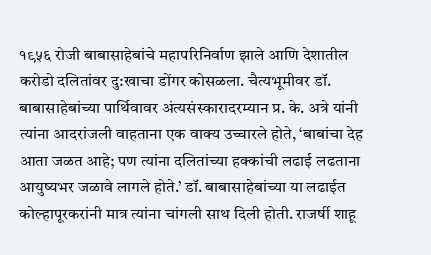१९५६ रोजी बाबासाहेबांचे महापरिनिर्वाण झाले आणि देशातील करोडो दलितांवर दु:खाचा डोंगर कोसळला. चैत्यभूमीवर डॉ. बाबासाहेबांच्या पार्थिवावर अंत्यसंस्कारादरम्यान प्र. के. अत्रे यांनी त्यांना आदरांजली वाहताना एक वाक्य उच्चारले होते, ‘बाबांचा देह आता जळत आहे; पण त्यांना दलितांच्या हक्कांची लढाई लढताना आयुष्यभर जळावे लागले होते.’ डॉ. बाबासाहेबांच्या या लढाईत कोल्हापूरकरांनी मात्र त्यांना चांगली साथ दिली होती. राजर्षी शाहू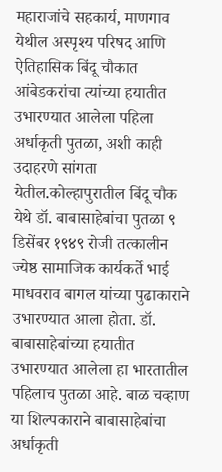महाराजांचे सहकार्य, माणगाव येथील अस्पृश्य परिषद आणि ऐतिहासिक बिंदू चौकात आंबेडकरांचा त्यांच्या हयातीत उभारण्यात आलेला पहिला अर्धाकृती पुतळा, अशी काही उदाहरणे सांगता येतील.कोल्हापुरातील बिंदू चौक येथे डॉ. बाबासाहेबांचा पुतळा ९ डिसेंबर १९४९ रोजी तत्कालीन ज्येष्ठ सामाजिक कार्यकर्ते भाई माधवराव बागल यांच्या पुढाकाराने उभारण्यात आला होता. डॉ. बाबासाहेबांच्या हयातीत उभारण्यात आलेला हा भारतातील पहिलाच पुतळा आहे. बाळ चव्हाण या शिल्पकाराने बाबासाहेबांचा अर्धाकृती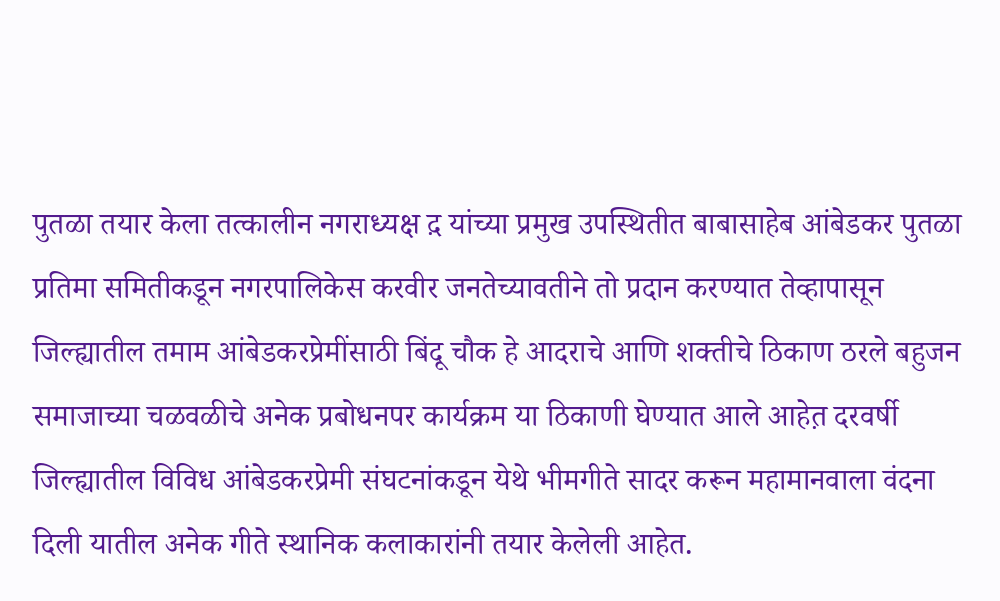पुतळा तयार केला तत्कालीन नगराध्यक्ष द़ यांच्या प्रमुख उपस्थितीत बाबासाहेब आंबेडकर पुतळा प्रतिमा समितीकडून नगरपालिकेस करवीर जनतेच्यावतीने तो प्रदान करण्यात तेव्हापासून जिल्ह्यातील तमाम आंबेडकरप्रेमींसाठी बिंदू चौक हे आदराचे आणि शक्तीचे ठिकाण ठरले बहुजन समाजाच्या चळवळीचे अनेक प्रबोधनपर कार्यक्रम या ठिकाणी घेण्यात आले आहेत़ दरवर्षी जिल्ह्यातील विविध आंबेडकरप्रेमी संघटनांकडून येथे भीमगीते सादर करून महामानवाला वंदना दिली यातील अनेक गीते स्थानिक कलाकारांनी तयार केलेली आहेत.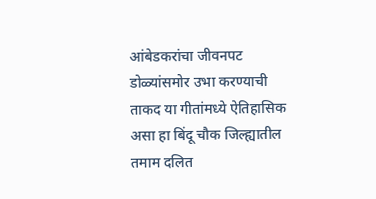आंबेडकरांचा जीवनपट डोळ्यांसमोर उभा करण्याची ताकद या गीतांमध्ये ऐतिहासिक असा हा बिंदू चौक जिल्ह्यातील तमाम दलित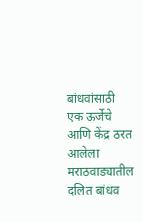बांधवांसाठी एक ऊर्जेचे आणि केंद्र ठरत आलेला मराठवाड्यातील दलित बांधव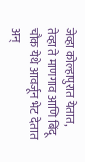जेव्हा कोल्हापुरात येतात, तेव्हा ते माणगाव आणि बिंदू चौक येथे आवर्जून भेट देतात अन्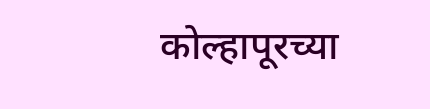कोल्हापूरच्या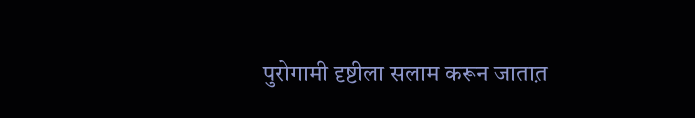पुरोगामी दृष्टीला सलाम करून जातात़